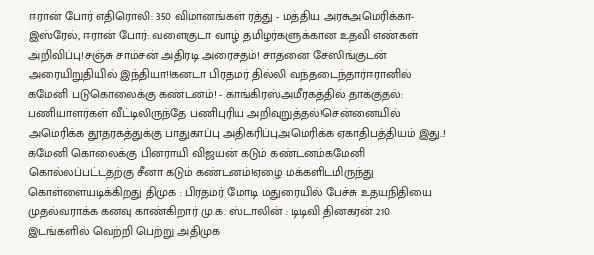ஈரான் போர் எதிரொலி: 350 விமானங்கள் ரத்து - மத்திய அரசுஅமெரிக்கா-இஸ்ரேல், ஈரான் போர்: வளைகுடா வாழ் தமிழர்களுக்கான உதவி எண்கள் அறிவிப்பு!சஞ்சு சாம்சன் அதிரடி அரைசதம்! சாதனை சேஸிங்குடன் அரையிறுதியில் இந்தியா!!கனடா பிரதமர் தில்லி வந்தடைந்தார்ஈரானில் கமேனி படுகொலைக்கு கண்டனம்! - காங்கிரஸ்அமீரகத்தில் தாக்குதல்: பணியாளர்கள் வீட்டிலிருந்தே பணிபுரிய அறிவுறுத்தல்!சென்னையில் அமெரிக்க தூதரகத்துக்கு பாதுகாப்பு அதிகரிப்புஅமெரிக்க ஏகாதிபத்தியம் இது..! கமேனி கொலைக்கு பினராயி விஜயன் கடும் கண்டனம்கமேனி கொல்லப்பட்டதற்கு சீனா கடும் கண்டனம்!ஏழை மக்களிடமிருந்து கொள்ளையடிக்கிறது திமுக : பிரதமர் மோடி மதுரையில் பேச்சு உதயநிதியை முதல்வராக்க கனவு காண்கிறார் மு.க. ஸ்டாலின் : டிடிவி தினகரன் 210 இடங்களில் வெற்றி பெற்று அதிமுக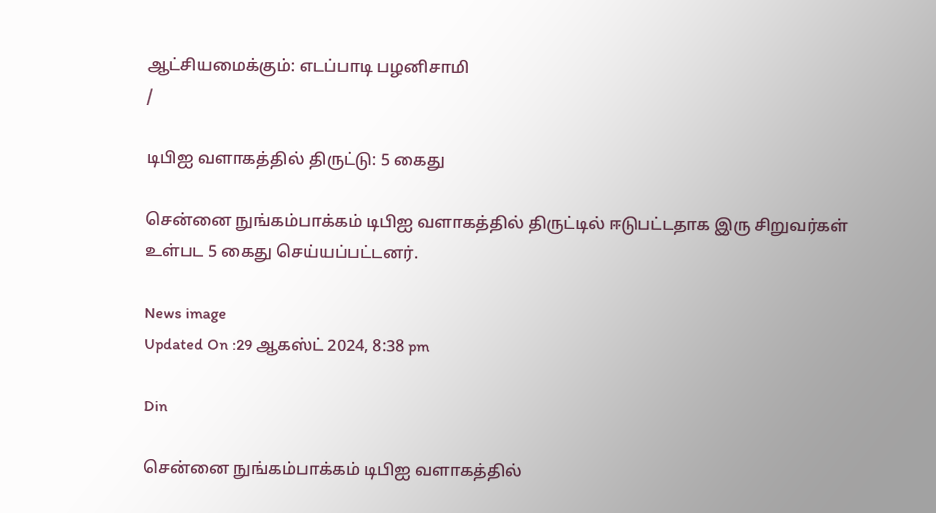ஆட்சியமைக்கும்: எடப்பாடி பழனிசாமி
/

டிபிஐ வளாகத்தில் திருட்டு: 5 கைது

சென்னை நுங்கம்பாக்கம் டிபிஐ வளாகத்தில் திருட்டில் ஈடுபட்டதாக இரு சிறுவர்கள் உள்பட 5 கைது செய்யப்பட்டனர்.

News image
Updated On :29 ஆகஸ்ட் 2024, 8:38 pm

Din

சென்னை நுங்கம்பாக்கம் டிபிஐ வளாகத்தில்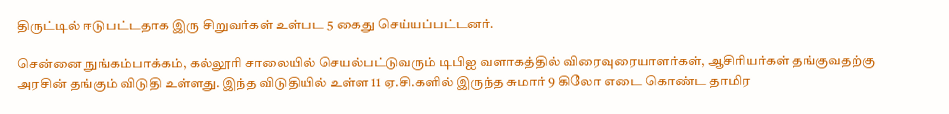திருட்டில் ஈடுபட்டதாக இரு சிறுவர்கள் உள்பட 5 கைது செய்யப்பட்டனர்.

சென்னை நுங்கம்பாக்கம், கல்லூரி சாலையில் செயல்பட்டுவரும் டிபிஐ வளாகத்தில் விரைவுரையாளர்கள், ஆசிரியர்கள் தங்குவதற்கு அரசின் தங்கும் விடுதி உள்ளது. இந்த விடுதியில் உள்ள 11 ஏ.சி.களில் இருந்த சுமார் 9 கிலோ எடை கொண்ட தாமிர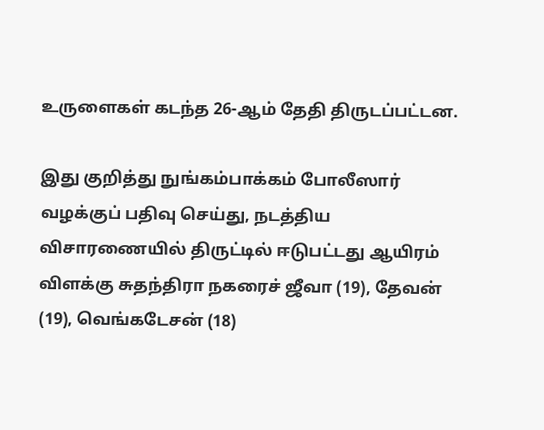உருளைகள் கடந்த 26-ஆம் தேதி திருடப்பட்டன.

இது குறித்து நுங்கம்பாக்கம் போலீஸார் வழக்குப் பதிவு செய்து, நடத்திய விசாரணையில் திருட்டில் ஈடுபட்டது ஆயிரம் விளக்கு சுதந்திரா நகரைச் ஜீவா (19), தேவன் (19), வெங்கடேசன் (18)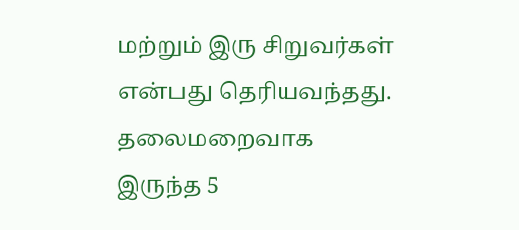மற்றும் இரு சிறுவர்கள் என்பது தெரியவந்தது. தலைமறைவாக இருந்த 5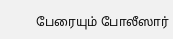பேரையும் போலீஸார்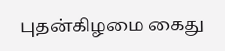புதன்கிழமை கைது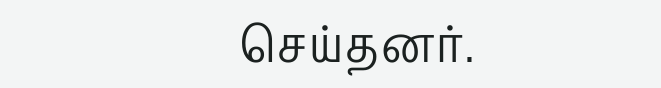செய்தனர்.